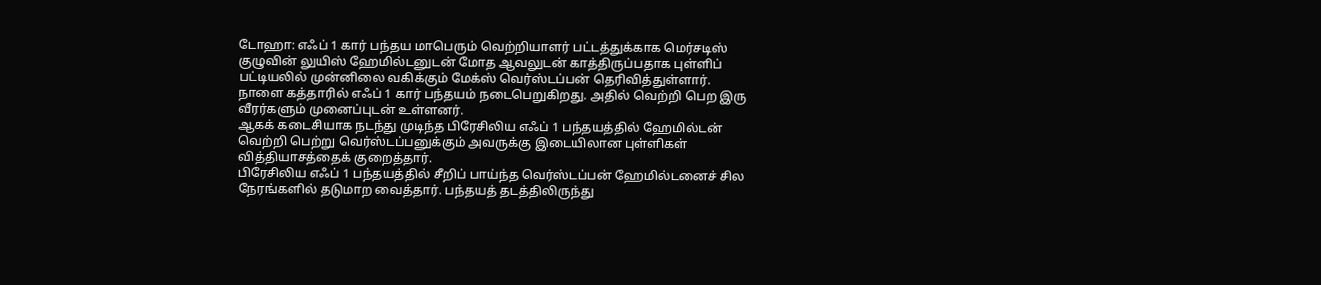டோஹா: எஃப் 1 கார் பந்தய மாபெரும் வெற்றியாளர் பட்டத்துக்காக மெர்சடிஸ் குழுவின் லுயிஸ் ஹேமில்டனுடன் மோத ஆவலுடன் காத்திருப்பதாக புள்ளிப் பட்டியலில் முன்னிலை வகிக்கும் மேக்ஸ் வெர்ஸ்டப்பன் தெரிவித்துள்ளார்.
நாளை கத்தாரில் எஃப் 1 கார் பந்தயம் நடைபெறுகிறது. அதில் வெற்றி பெற இரு வீரர்களும் முனைப்புடன் உள்ளனர்.
ஆகக் கடைசியாக நடந்து முடிந்த பிரேசிலிய எஃப் 1 பந்தயத்தில் ஹேமில்டன் வெற்றி பெற்று வெர்ஸ்டப்பனுக்கும் அவருக்கு இடையிலான புள்ளிகள் வித்தியாசத்தைக் குறைத்தார்.
பிரேசிலிய எஃப் 1 பந்தயத்தில் சீறிப் பாய்ந்த வெர்ஸ்டப்பன் ஹேமில்டனைச் சில நேரங்களில் தடுமாற வைத்தார். பந்தயத் தடத்திலிருந்து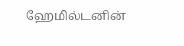ஹேமில்டனின்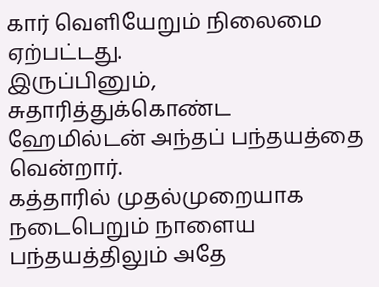கார் வெளியேறும் நிலைமை ஏற்பட்டது.
இருப்பினும், சுதாரித்துக்கொண்ட ஹேமில்டன் அந்தப் பந்தயத்தை வென்றார்.
கத்தாரில் முதல்முறையாக நடைபெறும் நாளைய பந்தயத்திலும் அதே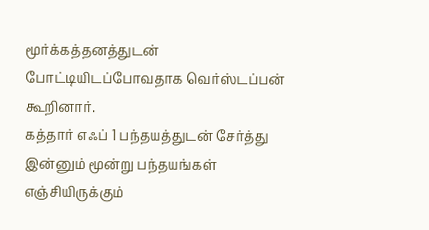மூர்க்கத்தனத்துடன் போட்டியிடப்போவதாக வெர்ஸ்டப்பன் கூறினார்.
கத்தார் எஃப் 1 பந்தயத்துடன் சேர்த்து இன்னும் மூன்று பந்தயங்கள் எஞ்சியிருக்கும்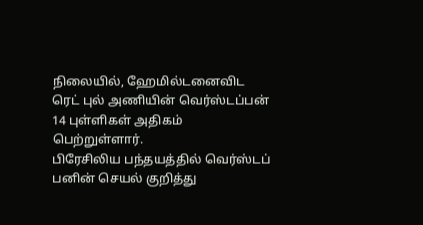நிலையில், ஹேமில்டனைவிட ரெட் புல் அணியின் வெர்ஸ்டப்பன் 14 புள்ளிகள் அதிகம் பெற்றுள்ளார்.
பிரேசிலிய பந்தயத்தில் வெர்ஸ்டப்
பனின் செயல் குறித்து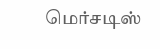மெர்சடிஸ்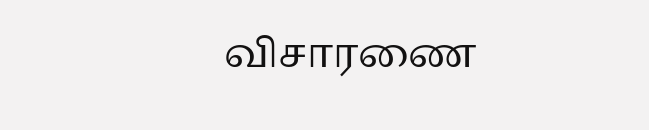விசாரணை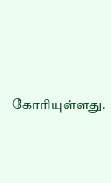கோரியுள்ளது.